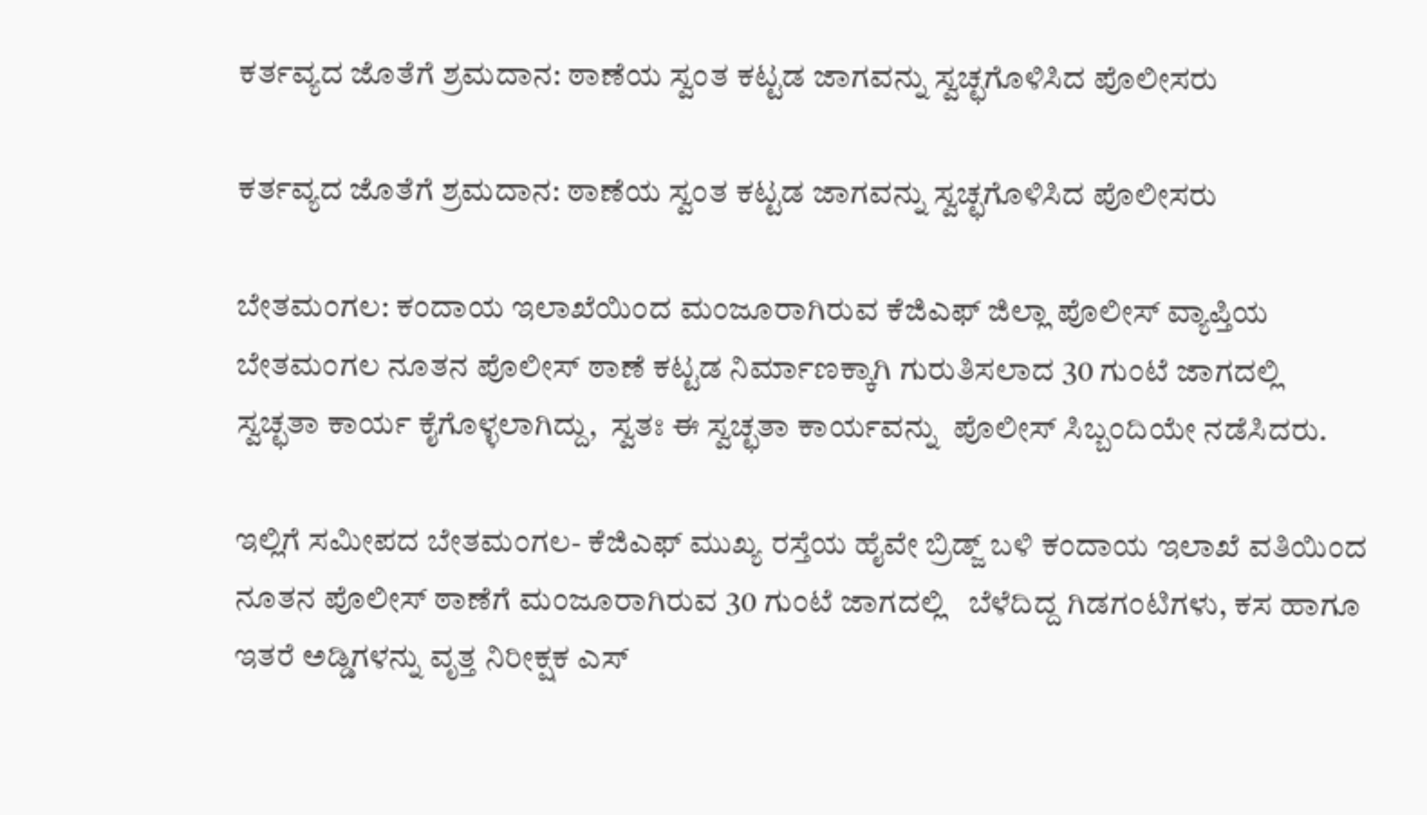ಕರ್ತವ್ಯದ ಜೊತೆಗೆ ಶ್ರಮದಾನ: ಠಾಣೆಯ ಸ್ವಂತ ಕಟ್ಟಡ ಜಾಗವನ್ನು ಸ್ವಚ್ಛಗೊಳಿಸಿದ ಪೊಲೀಸರು

ಕರ್ತವ್ಯದ ಜೊತೆಗೆ ಶ್ರಮದಾನ: ಠಾಣೆಯ ಸ್ವಂತ ಕಟ್ಟಡ ಜಾಗವನ್ನು ಸ್ವಚ್ಛಗೊಳಿಸಿದ ಪೊಲೀಸರು

ಬೇತಮಂಗಲ: ಕಂದಾಯ ಇಲಾಖೆಯಿಂದ ಮಂಜೂರಾಗಿರುವ ಕೆಜಿಎಫ್ ಜಿಲ್ಲಾ ಪೊಲೀಸ್ ವ್ಯಾಪ್ತಿಯ ಬೇತಮಂಗಲ ನೂತನ ಪೊಲೀಸ್ ಠಾಣೆ ಕಟ್ಟಡ ನಿರ್ಮಾಣಕ್ಕಾಗಿ ಗುರುತಿಸಲಾದ 30 ಗುಂಟೆ ಜಾಗದಲ್ಲಿ ಸ್ವಚ್ಛತಾ ಕಾರ್ಯ ಕೈಗೊಳ್ಳಲಾಗಿದ್ದು,  ಸ್ವತಃ ಈ ಸ್ವಚ್ಛತಾ ಕಾರ್ಯವನ್ನು  ಪೊಲೀಸ್ ಸಿಬ್ಬಂದಿಯೇ ನಡೆಸಿದರು.

ಇಲ್ಲಿಗೆ ಸಮೀಪದ ಬೇತಮಂಗಲ- ಕೆಜಿಎಫ್ ಮುಖ್ಯ ರಸ್ತೆಯ ಹೈವೇ ಬ್ರಿಡ್ಜ್ ಬಳಿ ಕಂದಾಯ ಇಲಾಖೆ ವತಿಯಿಂದ ನೂತನ ಪೊಲೀಸ್ ಠಾಣೆಗೆ ಮಂಜೂರಾಗಿರುವ 30 ಗುಂಟೆ ಜಾಗದಲ್ಲಿ   ಬೆಳೆದಿದ್ದ ಗಿಡಗಂಟಿಗಳು, ಕಸ ಹಾಗೂ ಇತರೆ ಅಡ್ಡಿಗಳನ್ನು ವೃತ್ತ ನಿರೀಕ್ಷಕ ಎಸ್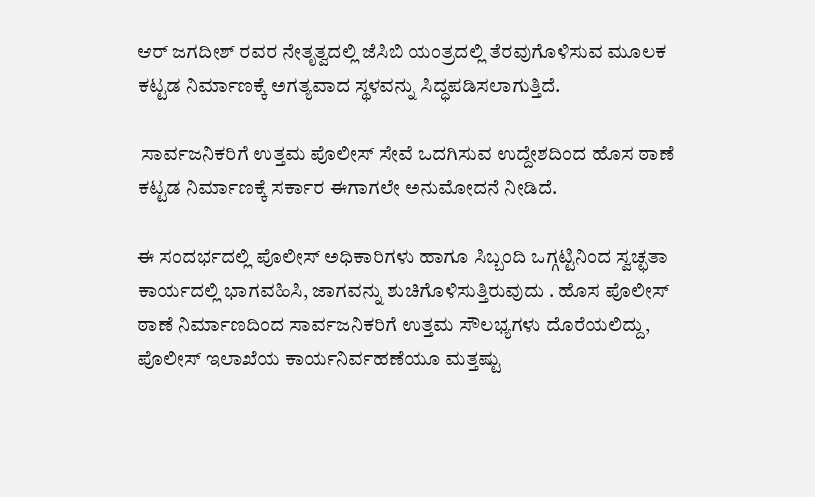ಆರ್ ಜಗದೀಶ್ ರವರ ನೇತೃತ್ವದಲ್ಲಿ ಜೆಸಿಬಿ ಯಂತ್ರದಲ್ಲಿ ತೆರವುಗೊಳಿಸುವ ಮೂಲಕ ಕಟ್ಟಡ ನಿರ್ಮಾಣಕ್ಕೆ ಅಗತ್ಯವಾದ ಸ್ಥಳವನ್ನು ಸಿದ್ಧಪಡಿಸಲಾಗುತ್ತಿದೆ.

 ಸಾರ್ವಜನಿಕರಿಗೆ ಉತ್ತಮ ಪೊಲೀಸ್ ಸೇವೆ ಒದಗಿಸುವ ಉದ್ದೇಶದಿಂದ ಹೊಸ ಠಾಣೆ ಕಟ್ಟಡ ನಿರ್ಮಾಣಕ್ಕೆ ಸರ್ಕಾರ ಈಗಾಗಲೇ ಅನುಮೋದನೆ ನೀಡಿದೆ.

ಈ ಸಂದರ್ಭದಲ್ಲಿ ಪೊಲೀಸ್ ಅಧಿಕಾರಿಗಳು ಹಾಗೂ ಸಿಬ್ಬಂದಿ ಒಗ್ಗಟ್ಟಿನಿಂದ ಸ್ವಚ್ಛತಾ ಕಾರ್ಯದಲ್ಲಿ ಭಾಗವಹಿಸಿ, ಜಾಗವನ್ನು ಶುಚಿಗೊಳಿಸುತ್ತಿರುವುದು . ಹೊಸ ಪೊಲೀಸ್ ಠಾಣೆ ನಿರ್ಮಾಣದಿಂದ ಸಾರ್ವಜನಿಕರಿಗೆ ಉತ್ತಮ ಸೌಲಭ್ಯಗಳು ದೊರೆಯಲಿದ್ದು, ಪೊಲೀಸ್ ಇಲಾಖೆಯ ಕಾರ್ಯನಿರ್ವಹಣೆಯೂ ಮತ್ತಷ್ಟು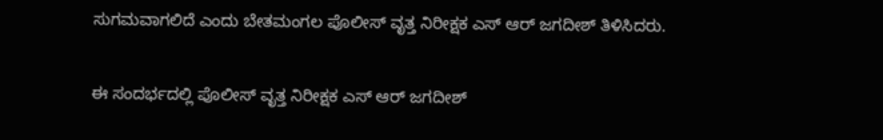ಸುಗಮವಾಗಲಿದೆ ಎಂದು ಬೇತಮಂಗಲ ಪೊಲೀಸ್ ವೃತ್ತ ನಿರೀಕ್ಷಕ ಎಸ್ ಆರ್ ಜಗದೀಶ್ ತಿಳಿಸಿದರು.

ಈ ಸಂದರ್ಭದಲ್ಲಿ ಪೊಲೀಸ್ ವೃತ್ತ ನಿರೀಕ್ಷಕ ಎಸ್ ಆರ್ ಜಗದೀಶ್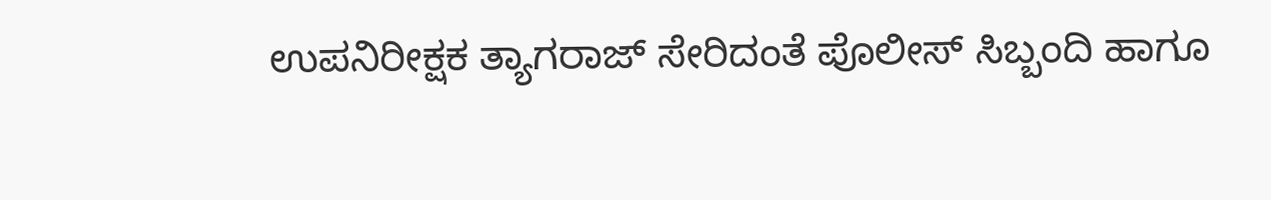ಉಪನಿರೀಕ್ಷಕ ತ್ಯಾಗರಾಜ್ ಸೇರಿದಂತೆ ಪೊಲೀಸ್ ಸಿಬ್ಬಂದಿ ಹಾಗೂ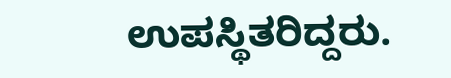ಉಪಸ್ಥಿತರಿದ್ದರು.